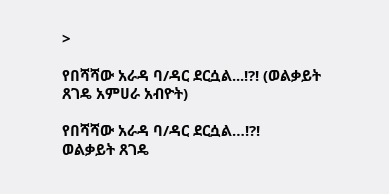>

የበሻሻው አራዳ ባ/ዳር ደርሷል...!?! (ወልቃይት ጸገዴ አምሀራ አብዮት)

የበሻሻው አራዳ ባ/ዳር ደርሷል…!?!
ወልቃይት ጸገዴ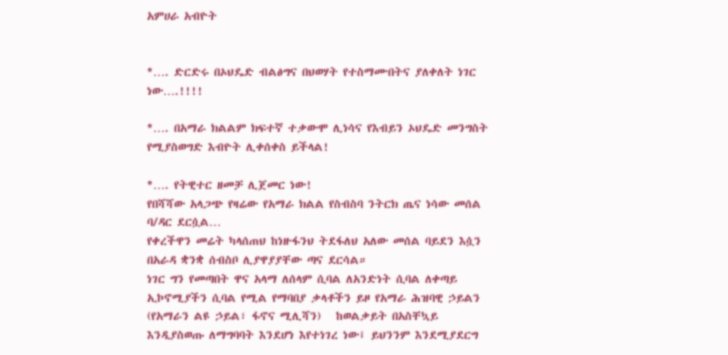አምሀራ አብዮት


*…. ድርድሩ በኦህዴድ ብልፅግና በህወሃት የተስማሙበትና ያለቀለት ነገር ነው….!!!!

*…. በአማራ ክልልም ክፍተኛ ተቃውሞ ሊነሳና የእብይን ኦህዴድ መንግስት የሚያስወግድ እብዮት ሊቀሰቀስ ይችላል!

*…. የትዊተር ዘመቻ ሊጀመር ነው!
የበሻሻው አላጋጭ የዛሬው የአማራ ክልል የስብስባ ንትርክ ጤና ነሳው መሰል ባ/ዳር ደርሷል…
የቀረችዋን መሬት ካላሰጠህ ከነዙፋንህ ትደፋለህ አለው መሰል ባይደን እሷን በአራዳ ቋንቋ ሰብስቦ ሊያዋያያቸው ጣና ደርሳል።
ነገር ግን የመጣበት ዋና አላማ ለሰላም ሲባል ለአንድነት ሲባል ለቀጣይ ኢኮኖሚያችን ሲባል የሚል የማባበያ ቃላቶችን ይዞ የአማራ ሕዝባዊ ኃይልን (የአማራን ልዩ ኃይል፣ ፋኖና ሚሊሻን)   ከወልቃይት በአስቸኳይ እንዲያስወጡ ለማግባባት እንደሆነ እየተነገረ ነው፤ ይህንንም እንደሚያደርግ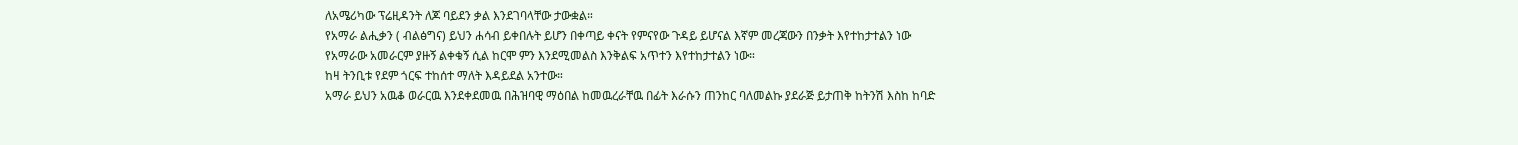ለአሜሪካው ፕሬዚዳንት ለጆ ባይደን ቃል እንደገባላቸው ታውቋል።
የአማራ ልሒቃን ( ብልፅግና) ይህን ሐሳብ ይቀበሉት ይሆን በቀጣይ ቀናት የምናየው ጉዳይ ይሆናል እኛም መረጃውን በንቃት እየተከታተልን ነው
የአማራው አመራርም ያዙኝ ልቀቁኝ ሲል ከርሞ ምን እንደሚመልስ እንቅልፍ አጥተን እየተከታተልን ነው።
ከዛ ትንቢቱ የደም ጎርፍ ተከሰተ ማለት እዳይደል አንተው።
አማራ ይህን አዉቆ ወራርዉ እንደቀደመዉ በሕዝባዊ ማዕበል ከመዉረራቸዉ በፊት እራሱን ጠንከር ባለመልኩ ያደራጅ ይታጠቅ ከትንሽ እስከ ከባድ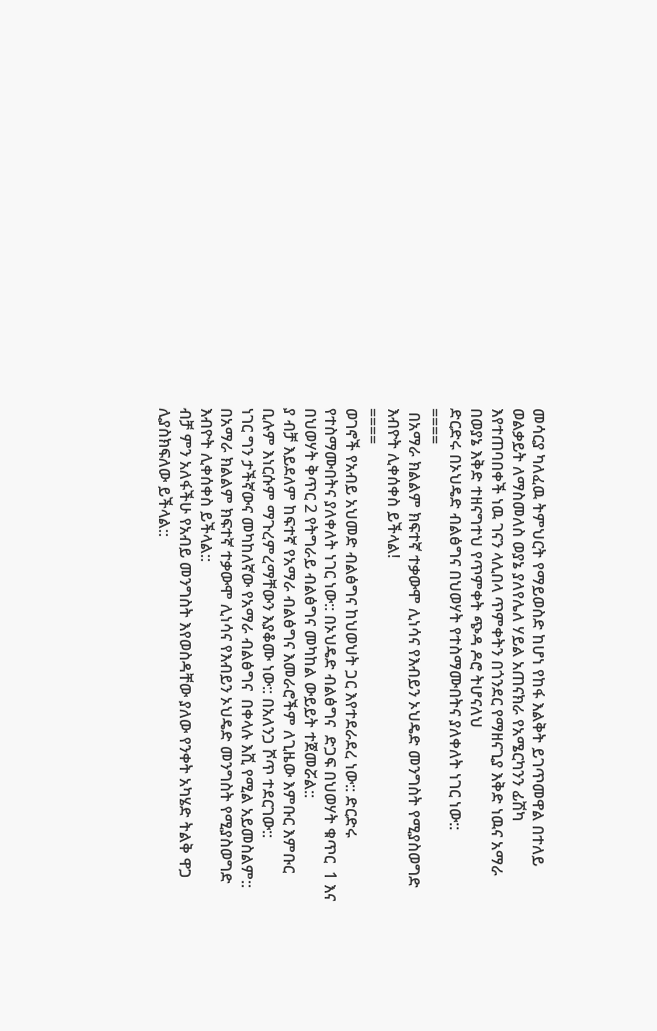መሳርያ ካለፈዉ ትምህርት የማይወስድ ከሆነ የከፋ እልቅት ይገጥመዋል በተለይ ወልቃይት ለማስመለስ ወያኔ ያለየሌለ ሃይል አጠናክራ የአሜርካንን ፊሽካ እየተጠባበቀች ነዉ ገናን ላሊበላ ጥምቀትን በጎንደር የማዘናጊያ እቅድ ነዉና አማራ በወያኔ እቅድ ተዘናግተህ የጥምቀት ጭዳ ዶሮ ትሆናለህ
ድርድሩ በኦህዴድ ብልፅግና በህወሃት የተስማሙበትና ያለቀለት ነገር ነው::
====
 በአማራ ክልልም ክፍተኛ ተቃውሞ ሊነሳና የእብይን ኦህዴድ መንግስት የሚያስወግድ እብዮት ሊቀሰቀስ ይችላል!
====
ወገኖች የአብይ አህመድ ብልፅግና ከህወህት ጋር እየተደራደረ ነው:: ድርድሩ የተስማሙበትና ያለቀለት ነገር ነው:: በኦህዴድ ብልፅግና  ድጋፍ በህወሃት ቁጥር  1 እና በህወሃት ቅጥር 2 የትግራይ ብልፅግና መካከል ውይይት ተጀመሯል::
ያ ብቻ እይደለም ከፍተኛ የአማራ ብልፅግና እመራሮችም ለጊዜው እምቡር እምቡር ቢሉም እነርሱም ማጉረምረማቸውን እያቆሙ ነው:: በአለንጋ ሾጥ ተደርገው::
ነገር ግን ታችኛውና መካከለኛው የአማራ ብልፅግና  በቀላሉ እሺ የሚል አይመስልም:: በአማራ ክልልም ክፍተኛ ተቃውሞ ሊነሳና የእብይን ኦህዴድ መንግስት የሚያስወግድ እብዮት ሊቀሰቀስ ይችላል::
ብቻ ምን አለፋችሁ የአብይ መንግስት እየወስዳቸው ያለው የንቀት አካሄድ ትልቅ ዋጋ ሊያስክፍለው ይችላል::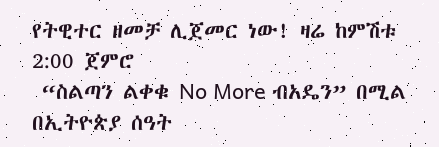የትዊተር ዘመቻ ሊጀመር ነው! ዛሬ ከምሽቱ 2:00 ጀምሮ
 “ስልጣን ልቀቁ No More ብአዴን” በሚል በኢትዮጵያ ሰዓት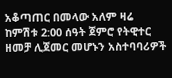አቆጣጠር በመላው አለም ዛሬ ከምሽቱ 2:00 ሰዓት ጀምሮ የትዊተር ዘመቻ ሊጀመር መሆኑን አስተባባሪዎች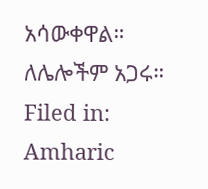አሳውቀዋል። ለሌሎችም አጋሩ።
Filed in: Amharic